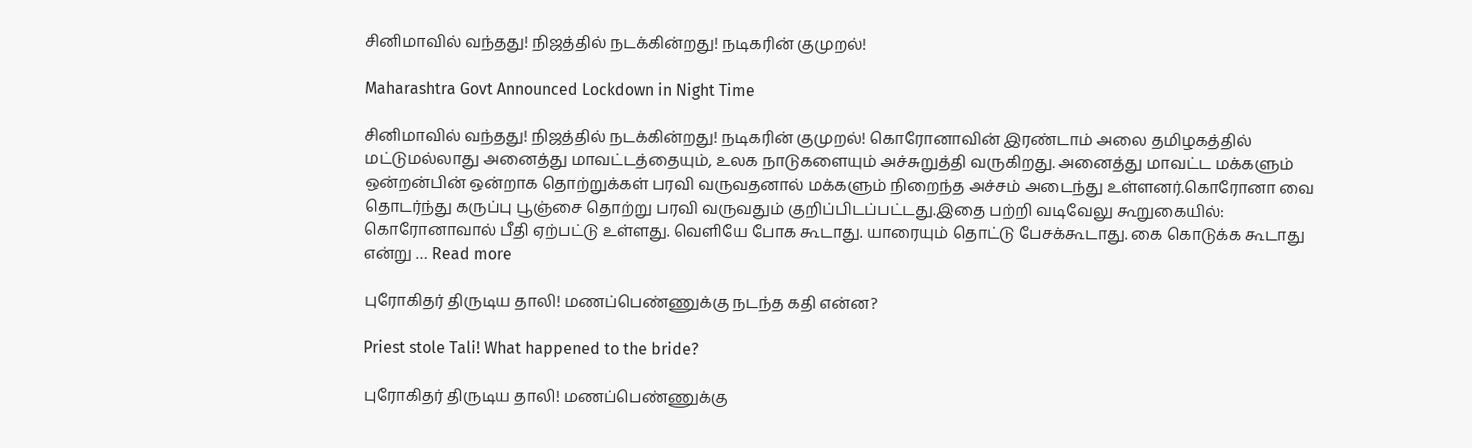சினிமாவில் வந்தது! நிஜத்தில் நடக்கின்றது! நடிகரின் குமுறல்!

Maharashtra Govt Announced Lockdown in Night Time

சினிமாவில் வந்தது! நிஜத்தில் நடக்கின்றது! நடிகரின் குமுறல்! கொரோனாவின் இரண்டாம் அலை தமிழகத்தில் மட்டுமல்லாது அனைத்து மாவட்டத்தையும், உலக நாடுகளையும் அச்சுறுத்தி வருகிறது. அனைத்து மாவட்ட மக்களும் ஒன்றன்பின் ஒன்றாக தொற்றுக்கள் பரவி வருவதனால் மக்களும் நிறைந்த அச்சம் அடைந்து உள்ளனர்.கொரோனா வை தொடர்ந்து கருப்பு பூஞ்சை தொற்று பரவி வருவதும் குறிப்பிடப்பட்டது.இதை பற்றி வடிவேலு கூறுகையில்: கொரோனாவால் பீதி ஏற்பட்டு உள்ளது. வெளியே போக கூடாது. யாரையும் தொட்டு பேசக்கூடாது. கை கொடுக்க கூடாது என்று … Read more

புரோகிதர் திருடிய தாலி! மணப்பெண்ணுக்கு நடந்த கதி என்ன?

Priest stole Tali! What happened to the bride?

புரோகிதர் திருடிய தாலி! மணப்பெண்ணுக்கு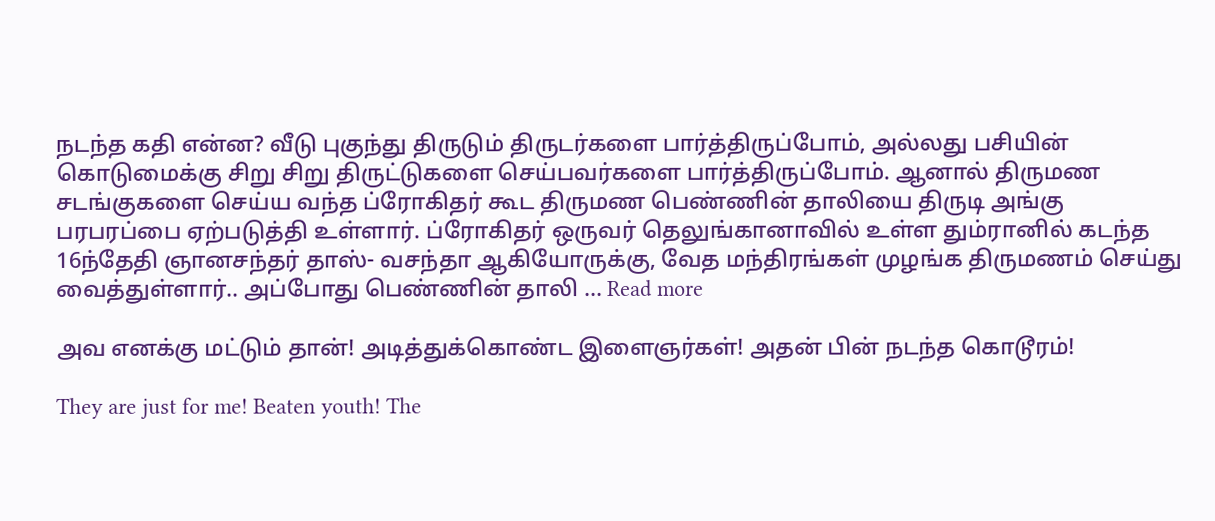நடந்த கதி என்ன? வீடு புகுந்து திருடும் திருடர்களை பார்த்திருப்போம், அல்லது பசியின் கொடுமைக்கு சிறு சிறு திருட்டுகளை செய்பவர்களை பார்த்திருப்போம். ஆனால் திருமண சடங்குகளை செய்ய வந்த ப்ரோகிதர் கூட திருமண பெண்ணின் தாலியை திருடி அங்கு பரபரப்பை ஏற்படுத்தி உள்ளார். ப்ரோகிதர் ஒருவர் தெலுங்கானாவில் உள்ள தும்ரானில் கடந்த 16ந்தேதி ஞானசந்தர் தாஸ்- வசந்தா ஆகியோருக்கு, வேத மந்திரங்கள் முழங்க திருமணம் செய்து வைத்துள்ளார்.. அப்போது பெண்ணின் தாலி … Read more

அவ எனக்கு மட்டும் தான்! அடித்துக்கொண்ட இளைஞர்கள்! அதன் பின் நடந்த கொடூரம்!

They are just for me! Beaten youth! The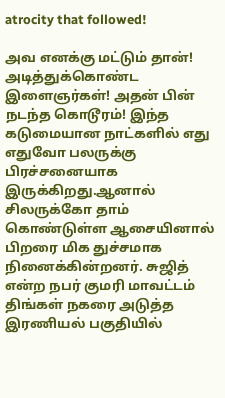atrocity that followed!

அவ எனக்கு மட்டும் தான்! அடித்துக்கொண்ட இளைஞர்கள்! அதன் பின் நடந்த கொடூரம்! இந்த கடுமையான நாட்களில் எது எதுவோ பலருக்கு பிரச்சனையாக இருக்கிறது.ஆனால் சிலருக்கோ தாம் கொண்டுள்ள ஆசையினால் பிறரை மிக துச்சமாக நினைக்கின்றனர். சுஜித் என்ற நபர் குமரி மாவட்டம் திங்கள் நகரை அடுத்த இரணியல் பகுதியில்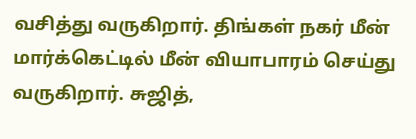வசித்து வருகிறார். திங்கள் நகர் மீன் மார்க்கெட்டில் மீன் வியாபாரம் செய்து வருகிறார். சுஜித்,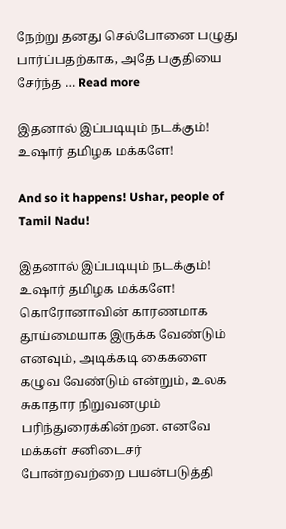நேற்று தனது செல்போனை பழுது பார்ப்பதற்காக, அதே பகுதியை சேர்ந்த … Read more

இதனால் இப்படியும் நடக்கும்! உஷார் தமிழக மக்களே!

And so it happens! Ushar, people of Tamil Nadu!

இதனால் இப்படியும் நடக்கும்! உஷார் தமிழக மக்களே! கொரோனாவின் காரணமாக தூய்மையாக இருக்க வேண்டும் எனவும், அடிக்கடி கைகளை கழுவ வேண்டும் என்றும், உலக சுகாதார நிறுவனமும் பரிந்துரைக்கின்றன. எனவே மக்கள் சனிடைசர் போன்றவற்றை பயன்படுத்தி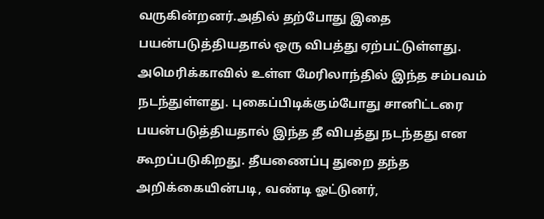வருகின்றனர்.அதில் தற்போது இதை பயன்படுத்தியதால் ஒரு விபத்து ஏற்பட்டுள்ளது. அமெரிக்காவில் உள்ள மேரிலாந்தில் இந்த சம்பவம் நடந்துள்ளது. புகைப்பிடிக்கும்போது சானிட்டரை பயன்படுத்தியதால் இந்த தீ விபத்து நடந்தது என கூறப்படுகிறது. தீயணைப்பு துறை தந்த அறிக்கையின்படி, வண்டி ஓட்டுனர்,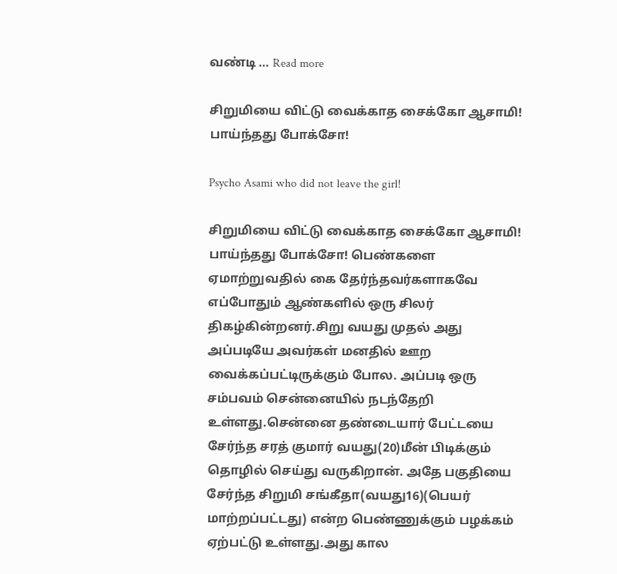வண்டி … Read more

சிறுமியை விட்டு வைக்காத சைக்கோ ஆசாமி! பாய்ந்தது போக்சோ!

Psycho Asami who did not leave the girl!

சிறுமியை விட்டு வைக்காத சைக்கோ ஆசாமி! பாய்ந்தது போக்சோ! பெண்களை ஏமாற்றுவதில் கை தேர்ந்தவர்களாகவே எப்போதும் ஆண்களில் ஒரு சிலர் திகழ்கின்றனர்.சிறு வயது முதல் அது அப்படியே அவர்கள் மனதில் ஊற வைக்கப்பட்டிருக்கும் போல. அப்படி ஒரு சம்பவம் சென்னையில் நடந்தேறி உள்ளது.சென்னை தண்டையார் பேட்டயை சேர்ந்த சரத் குமார் வயது(20)மீன் பிடிக்கும் தொழில் செய்து வருகிறான். அதே பகுதியை சேர்ந்த சிறுமி சங்கீதா(வயது16)(பெயர் மாற்றப்பட்டது) என்ற பெண்ணுக்கும் பழக்கம் ஏற்பட்டு உள்ளது.அது கால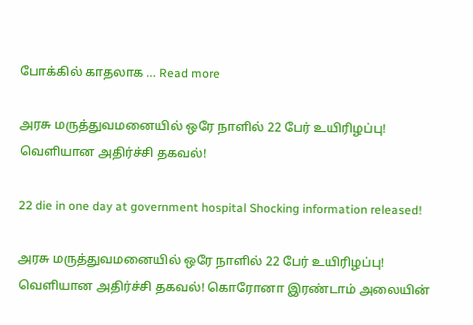போக்கில் காதலாக … Read more

அரசு மருத்துவமனையில் ஒரே நாளில் 22 பேர் உயிரிழப்பு! வெளியான அதிர்ச்சி தகவல்!

22 die in one day at government hospital Shocking information released!

அரசு மருத்துவமனையில் ஒரே நாளில் 22 பேர் உயிரிழப்பு! வெளியான அதிர்ச்சி தகவல்! கொரோனா இரண்டாம் அலையின்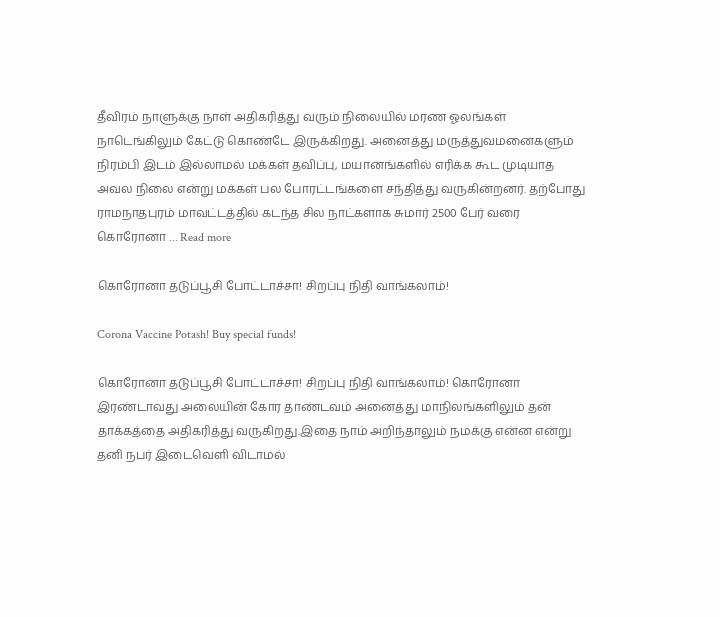தீவிரம் நாளுக்கு நாள் அதிகரித்து வரும் நிலையில் மரண ஓலங்கள் நாடெங்கிலும் கேட்டு கொண்டே இருக்கிறது. அனைத்து மருத்துவமனைகளும் நிரம்பி இடம் இல்லாமல் மக்கள் தவிப்பு, மயானங்களில் எரிக்க கூட முடியாத அவல நிலை என்று மக்கள் பல போரட்டங்களை சந்தித்து வருகின்றனர். தற்போது ராமநாதபுரம் மாவட்டத்தில் கடந்த சில நாட்களாக சுமார் 2500 பேர் வரை கொரோனா … Read more

கொரோனா தடுப்பூசி போட்டாச்சா! சிறப்பு நிதி வாங்கலாம்!

Corona Vaccine Potash! Buy special funds!

கொரோனா தடுப்பூசி போட்டாச்சா! சிறப்பு நிதி வாங்கலாம்! கொரோனா இரண்டாவது அலையின் கோர தாண்டவம் அனைத்து மாநிலங்களிலும் தன் தாக்கத்தை அதிகரித்து வருகிறது.இதை நாம் அறிந்தாலும் நமக்கு என்ன என்று தனி நபர் இடைவெளி விடாமல்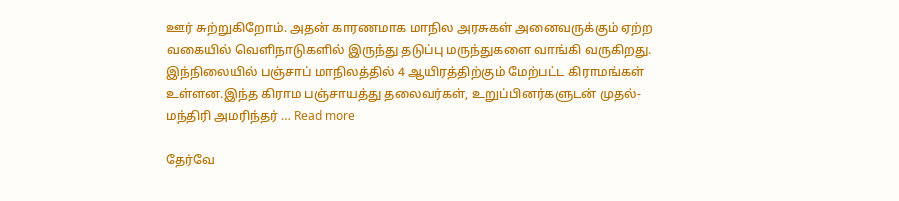ஊர் சுற்றுகிறோம். அதன் காரணமாக மாநில அரசுகள் அனைவருக்கும் ஏற்ற வகையில் வெளிநாடுகளில் இருந்து தடுப்பு மருந்துகளை வாங்கி வருகிறது. இந்நிலையில் பஞ்சாப் மாநிலத்தில் 4 ஆயிரத்திற்கும் மேற்பட்ட கிராமங்கள் உள்ளன.இந்த கிராம பஞ்சாயத்து தலைவர்கள், உறுப்பினர்களுடன் முதல்-மந்திரி அமரிந்தர் … Read more

தேர்வே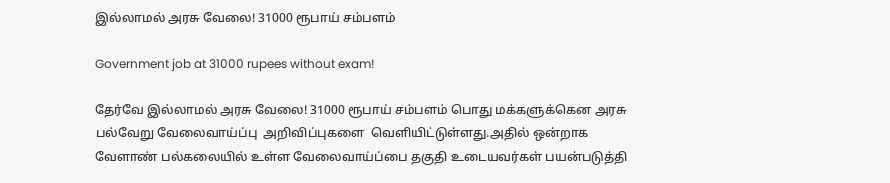இல்லாமல் அரசு வேலை! 31000 ரூபாய் சம்பளம்

Government job at 31000 rupees without exam!

தேர்வே இல்லாமல் அரசு வேலை! 31000 ரூபாய் சம்பளம் பொது மக்களுக்கென அரசு பல்வேறு வேலைவாய்ப்பு  அறிவிப்புகளை  வெளியிட்டுள்ளது.அதில் ஒன்றாக வேளாண் பல்கலையில் உள்ள வேலைவாய்ப்பை தகுதி உடையவர்கள் பயன்படுத்தி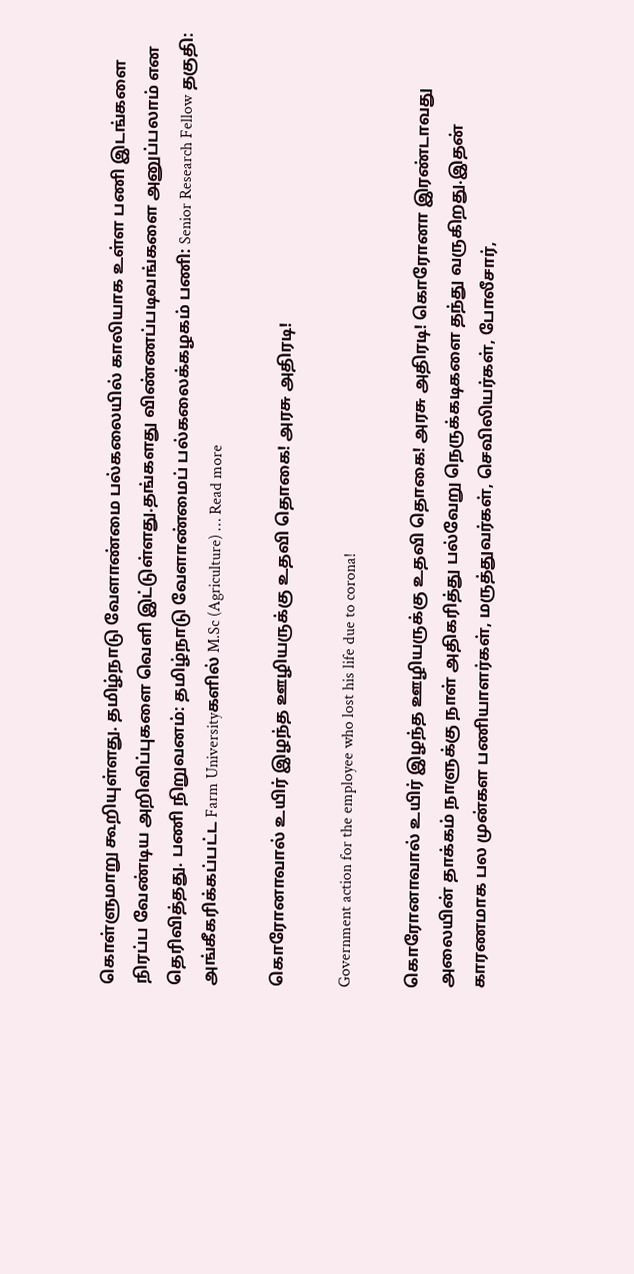கொள்ளுமாறு கூறியுள்ளது. தமிழ்நாடு வேளாண்மை பல்கலையில் காலியாக உள்ள பணி இடங்களை நிரப்ப வேண்டிய அறிவிப்புகளை வெளி இட்டுள்ளது.தங்களது விண்ணப்படிவங்களை அனுப்பலாம் என தெரிவித்தது. பணி நிறுவனம்: தமிழ்நாடு வேளாண்மைப் பல்கலைக்கழகம் பணி: Senior Research Fellow தகுதி: அங்கீகரிக்கப்பட்ட Farm Universityகளில் M.Sc (Agriculture) … Read more

கொரோனாவால் உயிர் இழந்த ஊழியருக்கு உதவி தொகை! அரசு அதிரடி!

Government action for the employee who lost his life due to corona!

கொரோனாவால் உயிர் இழந்த ஊழியருக்கு உதவி தொகை! அரசு அதிரடி! கொரோனா இரண்டாவது அலையின் தாக்கம் நாளுக்கு நாள் அதிகரித்து பல்வேறு நெருக்கடிகளை தந்து வருகிறது.இதன் காரணமாக பல முன்கள பணியாளர்கள், மருத்துவர்கள், செவிலியர்கள், போலீசார்,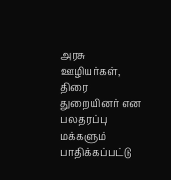அரசு ஊழியர்கள், திரை துறையினர் என பலதரப்பு மக்களும் பாதிக்கப்பட்டு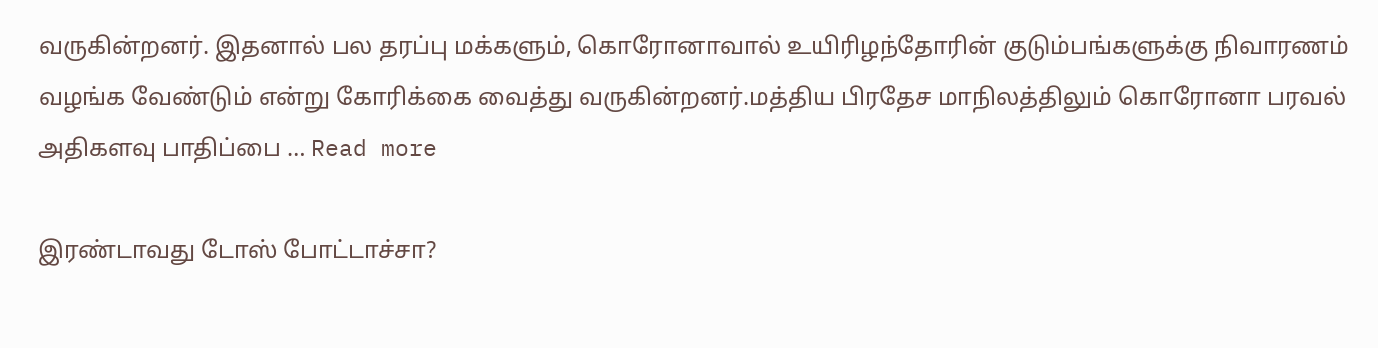வருகின்றனர். இதனால் பல தரப்பு மக்களும், கொரோனாவால் உயிரிழந்தோரின் குடும்பங்களுக்கு நிவாரணம் வழங்க வேண்டும் என்று கோரிக்கை வைத்து வருகின்றனர்.மத்திய பிரதேச மாநிலத்திலும் கொரோனா பரவல் அதிகளவு பாதிப்பை … Read more

இரண்டாவது டோஸ் போட்டாச்சா?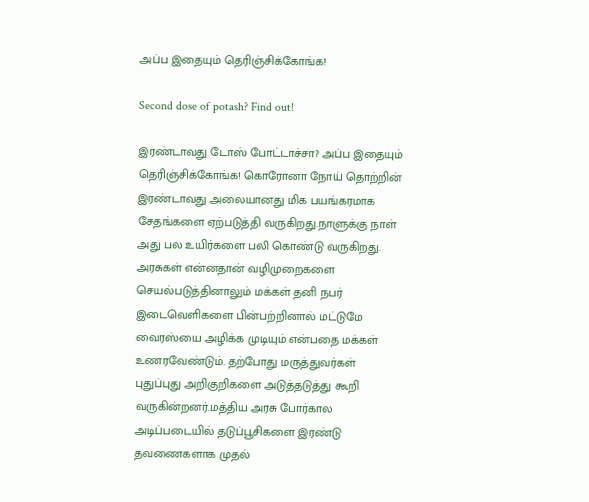அப்ப இதையும் தெரிஞ்சிக்கோங்க!

Second dose of potash? Find out!

இரண்டாவது டோஸ் போட்டாச்சா? அப்ப இதையும் தெரிஞ்சிக்கோங்க! கொரோனா நோய் தொற்றின் இரண்டாவது அலையானது மிக பயங்கரமாக சேதங்களை ஏற்படுத்தி வருகிறது.நாளுக்கு நாள் அது பல உயிர்களை பலி கொண்டு வருகிறது. அரசுகள் என்னதான் வழிமுறைகளை செயல்படுத்தினாலும் மக்கள் தனி நபர் இடைவெளிகளை பின்பற்றினால் மட்டுமே வைரஸ்யை அழிக்க முடியும் என்பதை மக்கள் உணரவேண்டும். தற்போது மருத்துவர்கள் புதுப்புது அறிகுறிகளை அடுத்தடுத்து கூறி வருகின்றனர்.மத்திய அரசு போர்கால அடிப்படையில் தடுப்பூசிகளை இரண்டு தவணைகளாக முதல்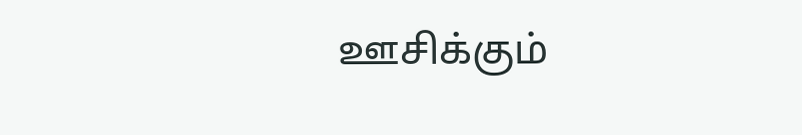ஊசிக்கும்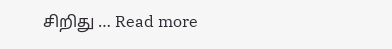சிறிது … Read more